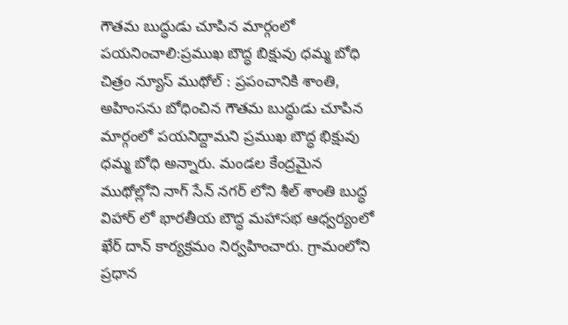గౌతమ బుద్ధుడు చూపిన మార్గంలో పయనించాలి:ప్రముఖ బౌద్ధ బిక్షువు ధమ్మ బోధి
చిత్రం న్యూస్ ముథోల్ : ప్రపంచానికి శాంతి, అహింసను బోధించిన గౌతమ బుద్ధుడు చూపిన మార్గంలో పయనిద్దామని ప్రముఖ బౌద్ధ భిక్షువు ధమ్మ బోధి అన్నారు. మండల కేంద్రమైన ముథోల్లోని నాగ్ సేన్ నగర్ లోని శీల్ శాంతి బుద్ధ విహార్ లో భారతీయ బౌద్ధ మహాసభ ఆధ్వర్యంలో ఖేర్ దాన్ కార్యక్రమం నిర్వహించారు. గ్రామంలోని ప్రధాన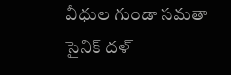వీధుల గుండా సమతా సైనిక్ దళ్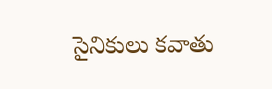సైనికులు కవాతు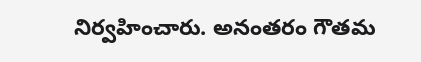నిర్వహించారు. అనంతరం గౌతమ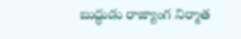బుద్ధుడు రాజ్యాంగ నిర్మాత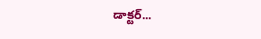డాక్టర్...